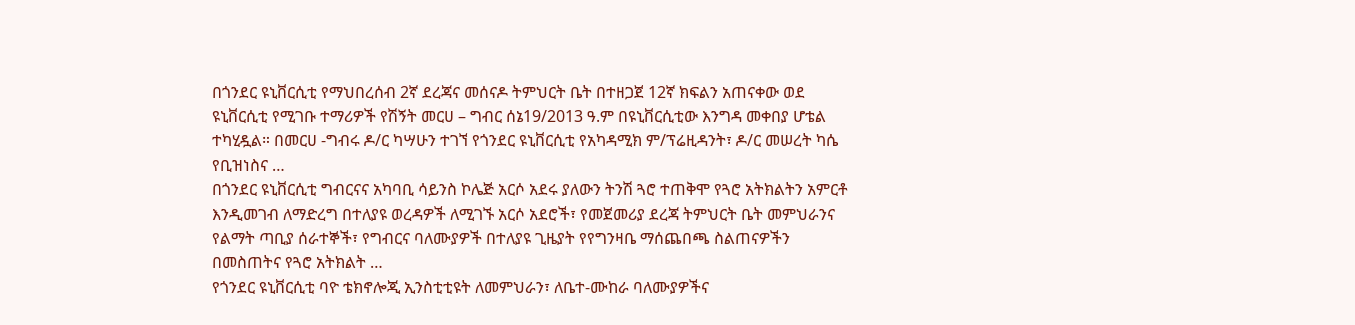በጎንደር ዩኒቨርሲቲ የማህበረሰብ 2ኛ ደረጃና መሰናዶ ትምህርት ቤት በተዘጋጀ 12ኛ ክፍልን አጠናቀው ወደ ዩኒቨርሲቲ የሚገቡ ተማሪዎች የሽኝት መርሀ – ግብር ሰኔ19/2013 ዓ.ም በዩኒቨርሲቲው እንግዳ መቀበያ ሆቴል ተካሂዷል። በመርሀ -ግብሩ ዶ/ር ካሣሁን ተገኘ የጎንደር ዩኒቨርሲቲ የአካዳሚክ ም/ፕሬዚዳንት፣ ዶ/ር መሠረት ካሴ የቢዝነስና …
በጎንደር ዩኒቨርሲቲ ግብርናና አካባቢ ሳይንስ ኮሌጅ አርሶ አደሩ ያለውን ትንሽ ጓሮ ተጠቅሞ የጓሮ አትክልትን አምርቶ እንዲመገብ ለማድረግ በተለያዩ ወረዳዎች ለሚገኙ አርሶ አደሮች፣ የመጀመሪያ ደረጃ ትምህርት ቤት መምህራንና የልማት ጣቢያ ሰራተኞች፣ የግብርና ባለሙያዎች በተለያዩ ጊዜያት የየግንዛቤ ማሰጨበጫ ስልጠናዎችን በመስጠትና የጓሮ አትክልት …
የጎንደር ዩኒቨርሲቲ ባዮ ቴክኖሎጂ ኢንስቲቲዩት ለመምህራን፣ ለቤተ-ሙከራ ባለሙያዎችና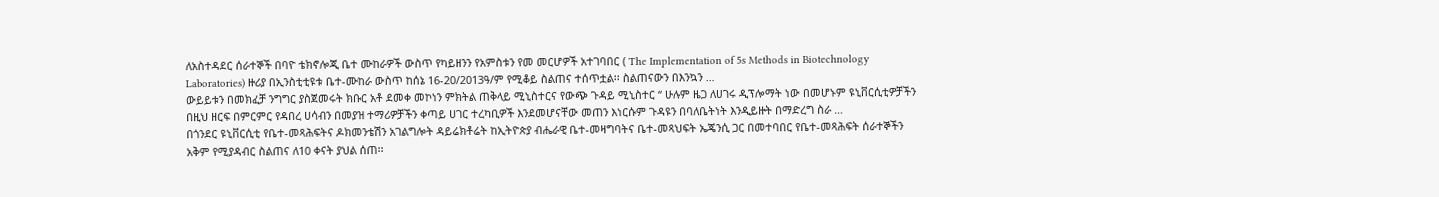ለአስተዳደር ሰራተኞች በባዮ ቴክኖሎጂ ቤተ ሙከራዎች ውስጥ የካይዘንን የአምስቱን የመ መርሆዎች አተገባበር ( The Implementation of 5s Methods in Biotechnology Laboratories) ዙሪያ በኢንስቲቲዩቱ ቤተ-ሙከራ ውስጥ ከሰኔ 16-20/2013ዓ/ም የሚቆይ ስልጠና ተሰጥቷል፡፡ ስልጠናውን በእንኳን …
ውይይቱን በመክፈቻ ንግግር ያስጀመሩት ክቡር አቶ ደመቀ መኮነን ምክትል ጠቅላይ ሚኒስተርና የውጭ ጉዳይ ሚኒስተር “ ሁሉም ዜጋ ለሀገሩ ዲፕሎማት ነው በመሆኑም ዩኒቨርሲቲዎቻችን በዚህ ዘርፍ በምርምር የዳበረ ሀሳብን በመያዝ ተማሪዎቻችን ቀጣይ ሀገር ተረካቢዎች እንደመሆናቸው መጠን እነርሱም ጉዳዩን በባለቤትነት እንዲይዙት በማድረግ ስራ …
በጎንደር ዩኒቨርሲቲ የቤተ-መጻሕፍትና ዶክመንቴሽን አገልግሎት ዳይሬክቶሬት ከኢትዮጵያ ብሔራዊ ቤተ-መዛግባትና ቤተ-መጻህፍት ኤጄንሲ ጋር በመተባበር የቤተ-መጻሕፍት ሰራተኞችን አቅም የሚያዳብር ስልጠና ለ10 ቀናት ያህል ሰጠ፡፡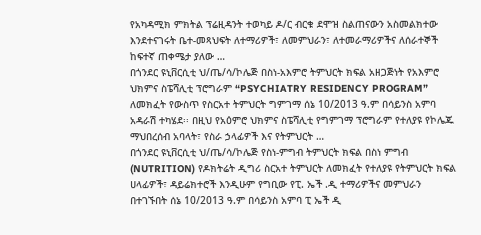የአካዳሚክ ምክትል ፕሬዚዳንት ተወካይ ዶ/ር ብርቁ ደሞዝ ስልጠናውን አስመልክተው እንደተናገሩት ቤተ-መጻህፍት ለተማሪዎች፣ ለመምህራን፣ ለተመራማሪዎችና ለሰራተኞች ከፍተኛ ጠቀሜታ ያለው …
በጎንደር ዩኒቨርሲቲ ህ/ጤ/ሳ/ኮሌጅ በስነ-አእምሮ ትምህርት ክፍል አዘጋጅነት የአእምሮ ህክምና ስፔሻሊቲ ፕሮግራም “PSYCHIATRY RESIDENCY PROGRAM” ለመክፈት የውስጥ የስርአተ ትምህርት ግምገማ ሰኔ 10/2013 ዓ.ም በሳይንስ አምባ አዳራሽ ተካሄደ፡፡ በዚህ የአዕምሮ ህክምና ስፔሻሊቲ የግምገማ ፕሮግራም የተለያዩ የኮሌጁ ማህበረሰብ አባላት፣ የስራ ኃላፊዎች እና የትምህርት …
በጎንደር ዩኒቨርሲቲ ህ/ጤ/ሳ/ኮሌጅ የስነ-ምግብ ትምህርት ክፍል በስነ ምግብ (NUTRITION) የዶክትሬት ዲግሪ ስርአተ ትምህርት ለመክፈት የተለያዩ የትምህርት ክፍል ሀላፊዎች፣ ዳይሬክተሮች እንዲሁም የግቢው የፒ. ኤች .ዲ ተማሪዎችና መምህራን በተገኙበት ሰኔ 10/2013 ዓ.ም በሳይንስ አምባ ፒ ኤች ዲ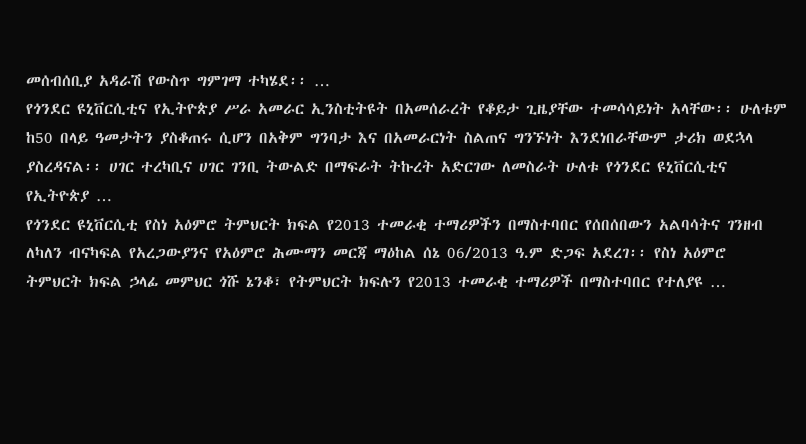መሰብሰቢያ አዳራሽ የውስጥ ግምገማ ተካሄደ፡፡ …
የጎንደር ዩኒቨርሲቲና የኢትዮጵያ ሥራ አመራር ኢንስቲትዩት በአመሰራረት የቆይታ ጊዜያቸው ተመሳሳይነት አላቸው፡፡ ሁለቱም ከ50 በላይ ዓመታትን ያስቆጠሩ ሲሆን በአቅም ግንባታ እና በአመራርነት ስልጠና ግንኙነት እንደነበራቸውም ታሪክ ወደኋላ ያስረዳናል፡፡ ሀገር ተረካቢና ሀገር ገንቢ ትውልድ በማፍራት ትኩረት አድርገው ለመስራት ሁለቱ የጎንደር ዩኒቨርሲቲና የኢትዮጵያ …
የጎንደር ዩኒቨርሲቲ የስነ አዕምሮ ትምህርት ክፍል የ2013 ተመራቂ ተማሪዎችን በማስተባበር የሰበሰበውን አልባሳትና ገንዘብ ለካለን ብናካፍል የአረጋውያንና የአዕምሮ ሕሙማን መርጃ ማዕከል ሰኔ 06/2013 ዓ.ም ድጋፍ አደረገ፡፡ የስነ አዕምሮ ትምህርት ክፍል ኃላፊ መምህር ጎሹ ኔንቆ፣ የትምህርት ክፍሉን የ2013 ተመራቂ ተማሪዎች በማስተባበር የተለያዩ …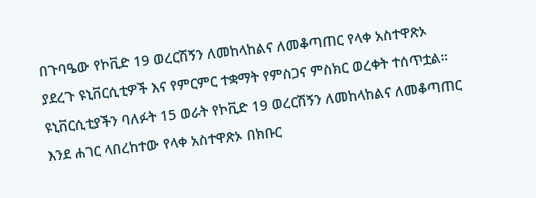በጉባዔው የኮቪድ 19 ወረርሽኝን ለመከላከልና ለመቆጣጠር የላቀ አስተዋጽኦ ያደረጉ ዩኒቨርሲቲዎች እና የምርምር ተቋማት የምስጋና ምስክር ወረቀት ተሰጥቷል። ዩኒቨርሲቲያችን ባለፉት 15 ወራት የኮቪድ 19 ወረርሽኝን ለመከላከልና ለመቆጣጠር እንደ ሐገር ላበረከተው የላቀ አስተዋጽኦ በክቡር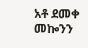አቶ ደመቀ መኰንን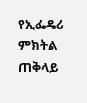የኢፌዴሪ ምክትል ጠቅላይ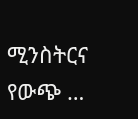ሚንስትርና የውጭ …